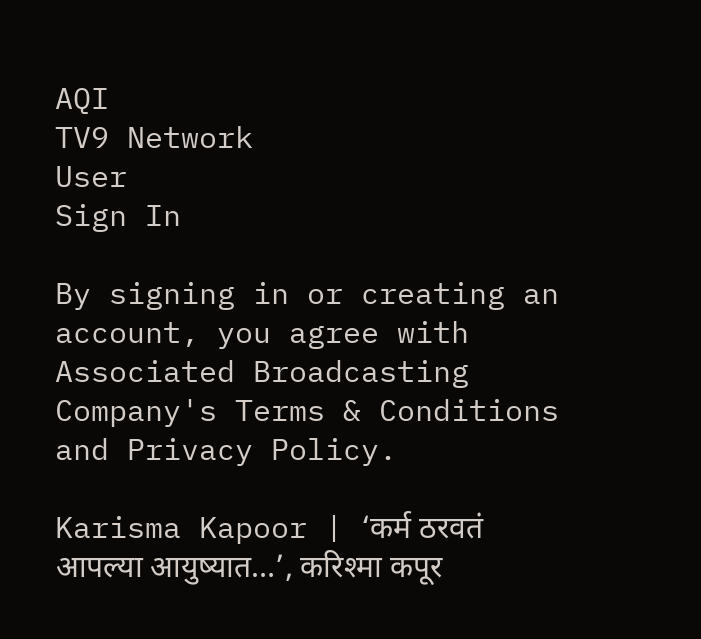AQI
TV9 Network
User
Sign In

By signing in or creating an account, you agree with Associated Broadcasting Company's Terms & Conditions and Privacy Policy.

Karisma Kapoor | ‘कर्म ठरवतं आपल्या आयुष्यात…’, करिश्मा कपूर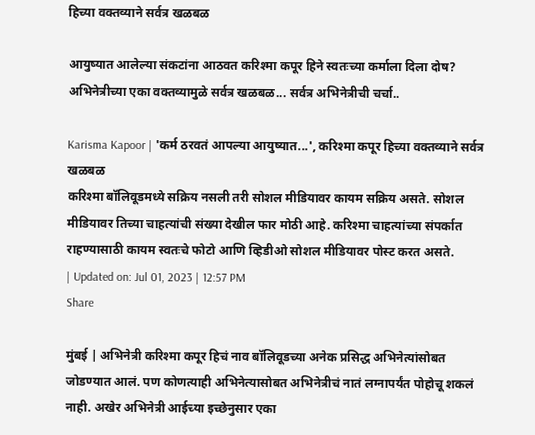हिच्या वक्तव्याने सर्वत्र खळबळ

आयुष्यात आलेल्या संकटांना आठवत करिश्मा कपूर हिने स्वतःच्या कर्माला दिला दोष? अभिनेत्रीच्या एका वक्तव्यामुळे सर्वत्र खळबळ... सर्वत्र अभिनेत्रीची चर्चा..

Karisma Kapoor | 'कर्म ठरवतं आपल्या आयुष्यात...', करिश्मा कपूर हिच्या वक्तव्याने सर्वत्र खळबळ
करिश्मा बॉलिवूडमध्ये सक्रिय नसली तरी सोशल मीडियावर कायम सक्रिय असते. सोशल मीडियावर तिच्या चाहत्यांची संख्या देखील फार मोठी आहे. करिश्मा चाहत्यांच्या संपर्कात राहण्यासाठी कायम स्वतःचे फोटो आणि व्हिडीओ सोशल मीडियावर पोस्ट करत असते.
| Updated on: Jul 01, 2023 | 12:57 PM
Share

मुंबई | अभिनेत्री करिश्मा कपूर हिचं नाव बॉलिवूडच्या अनेक प्रसिद्ध अभिनेत्यांसोबत जोडण्यात आलं. पण कोणत्याही अभिनेत्यासोबत अभिनेत्रीचं नातं लग्नापर्यंत पोहोचू शकलं नाही. अखेर अभिनेत्री आईच्या इच्छेनुसार एका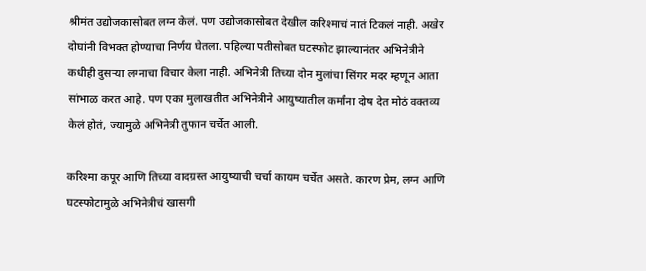श्रीमंत उद्योजकासोबत लग्न केलं. पण उद्योजकासोबत देखील करिश्माचं नातं टिकलं नाही. अखेर दोघांनी विभक्त होण्याचा निर्णय घेतला. पहिल्या पतीसोबत घटस्फोट झाल्यानंतर अभिनेत्रीने कधीही दुसऱ्या लग्नाचा विचार केला नाही. अभिनेत्री तिच्या दोन मुलांचा सिंगर मदर म्हणून आता सांभाळ करत आहे. पण एका मुलाखतीत अभिनेत्रीने आयुष्यातील कर्मांना दोष देत मोठं वक्तव्य केलं होतं, ज्यामुळे अभिनेत्री तुफान चर्चेत आली.

करिश्मा कपूर आणि तिच्या वादग्रस्त आयुष्याची चर्चा कायम चर्चेत असते. कारण प्रेम, लग्न आणि घटस्फोटामुळे अभिनेत्रीचं खासगी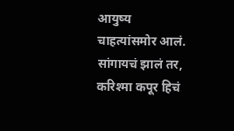आयुष्य चाहत्यांसमोर आलं. सांगायचं झालं तर, करिश्मा कपूर हिचं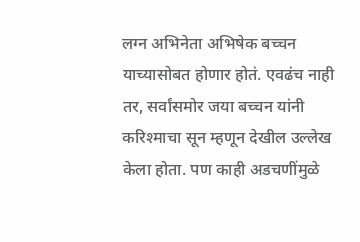लग्न अभिनेता अभिषेक बच्चन याच्यासोबत होणार होतं. एवढंच नाही तर, सर्वांसमोर जया बच्चन यांनी करिश्माचा सून म्हणून देखील उल्लेख केला होता. पण काही अडचणींमुळे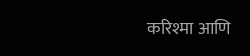करिश्मा आणि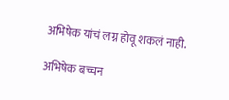अभिषेक यांचं लग्न होवू शकलं नाही.

अभिषेक बच्चन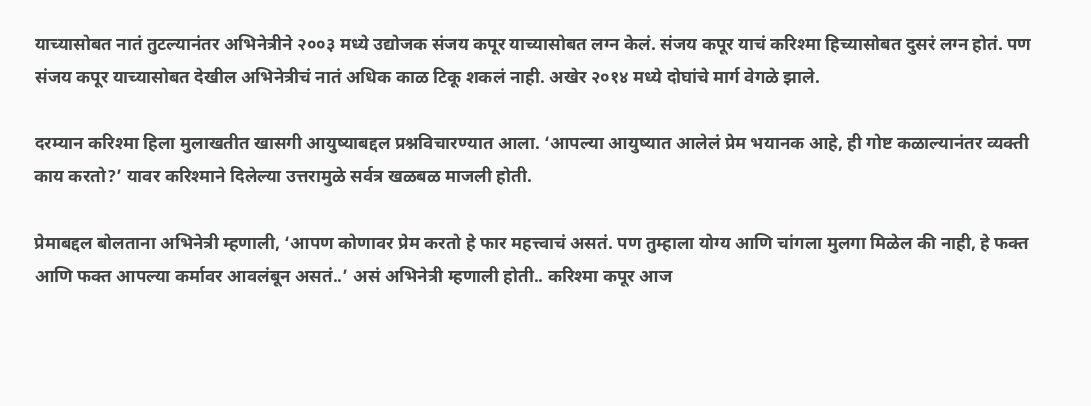याच्यासोबत नातं तुटल्यानंतर अभिनेत्रीने २००३ मध्ये उद्योजक संजय कपूर याच्यासोबत लग्न केलं. संजय कपूर याचं करिश्मा हिच्यासोबत दुसरं लग्न होतं. पण संजय कपूर याच्यासोबत देखील अभिनेत्रीचं नातं अधिक काळ टिकू शकलं नाही. अखेर २०१४ मध्ये दोघांचे मार्ग वेगळे झाले.

दरम्यान करिश्मा हिला मुलाखतीत खासगी आयुष्याबद्दल प्रश्नविचारण्यात आला. ‘आपल्या आयुष्यात आलेलं प्रेम भयानक आहे, ही गोष्ट कळाल्यानंतर व्यक्ती काय करतो?’ यावर करिश्माने दिलेल्या उत्तरामुळे सर्वत्र खळबळ माजली होती.

प्रेमाबद्दल बोलताना अभिनेत्री म्हणाली, ‘आपण कोणावर प्रेम करतो हे फार महत्त्वाचं असतं. पण तुम्हाला योग्य आणि चांगला मुलगा मिळेल की नाही, हे फक्त आणि फक्त आपल्या कर्मावर आवलंबून असतं..’ असं अभिनेत्री म्हणाली होती.. करिश्मा कपूर आज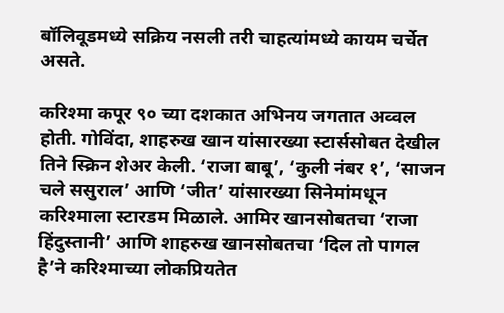बॉलिवूडमध्ये सक्रिय नसली तरी चाहत्यांमध्ये कायम चर्चेत असते.

करिश्मा कपूर ९० च्या दशकात अभिनय जगतात अव्वल होती. गोविंदा, शाहरुख खान यांसारख्या स्टार्ससोबत देखील तिने स्क्रिन शेअर केली. ‘राजा बाबू’, ‘कुली नंबर १’, ‘साजन चले ससुराल’ आणि ‘जीत’ यांसारख्या सिनेमांमधून करिश्माला स्टारडम मिळाले. आमिर खानसोबतचा ‘राजा हिंदुस्तानी’ आणि शाहरुख खानसोबतचा ‘दिल तो पागल है’ने करिश्माच्या लोकप्रियतेत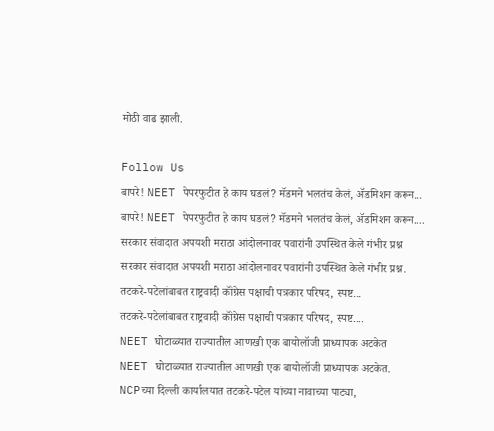मोठी वाढ झाली.

Follow Us
बापरे! NEET पेपरफुटीत हे काय घडलं? मॅडमने भलतंच केलं, ॲडमिशन करून...
बापरे! NEET पेपरफुटीत हे काय घडलं? मॅडमने भलतंच केलं, ॲडमिशन करून....
सरकार संवादात अपयशी मराठा आंदोलनावर पवारांनी उपस्थित केले गंभीर प्रश्न
सरकार संवादात अपयशी मराठा आंदोलनावर पवारांनी उपस्थित केले गंभीर प्रश्न.
तटकरे-पटेलांबाबत राष्ट्रवादी कॉंग्रेस पक्षाची पत्रकार परिषद, स्पष्ट...
तटकरे-पटेलांबाबत राष्ट्रवादी कॉंग्रेस पक्षाची पत्रकार परिषद, स्पष्ट....
NEET घोटाळ्यात राज्यातील आणखी एक बायोलॉजी प्राध्यापक अटकेत
NEET घोटाळ्यात राज्यातील आणखी एक बायोलॉजी प्राध्यापक अटकेत.
NCPच्या दिल्ली कार्यालयात तटकरे-पटेल यांच्या नावाच्या पाट्या,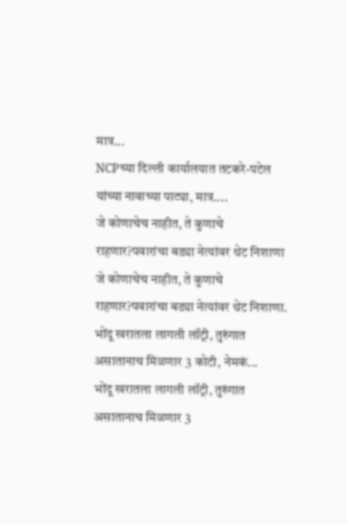मात्र...
NCPच्या दिल्ली कार्यालयात तटकरे-पटेल यांच्या नावाच्या पाट्या, मात्र....
जे कोणाचेच नाहीत, ते कुणाचे राहणार?पवारांचा बड्या नेत्यांवर थेट निशाणा
जे कोणाचेच नाहीत, ते कुणाचे राहणार?पवारांचा बड्या नेत्यांवर थेट निशाणा.
भोंदू खरातला लागली लॉट्री, तुरुंगात असातानाच मिळणार 3 कोटी, नेमकं...
भोंदू खरातला लागली लॉट्री, तुरुंगात असातानाच मिळणार 3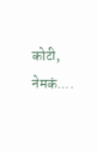कोटी, नेमकं....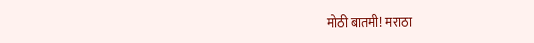मोठी बातमी! मराठा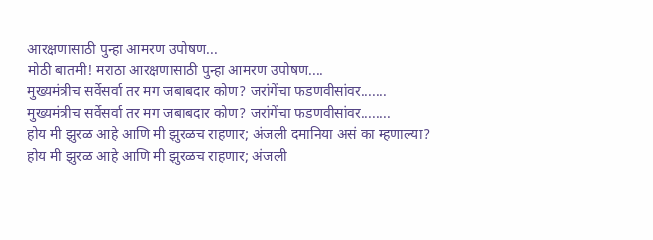आरक्षणासाठी पुन्हा आमरण उपोषण...
मोठी बातमी! मराठा आरक्षणासाठी पुन्हा आमरण उपोषण....
मुख्यमंत्रीच सर्वेसर्वा तर मग जबाबदार कोण? जरांगेंचा फडणवीसांवर.......
मुख्यमंत्रीच सर्वेसर्वा तर मग जबाबदार कोण? जरांगेंचा फडणवीसांवर........
होय मी झुरळ आहे आणि मी झुरळच राहणार; अंजली दमानिया असं का म्हणाल्या?
होय मी झुरळ आहे आणि मी झुरळच राहणार; अंजली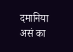दमानिया असं का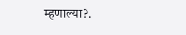म्हणाल्या?.